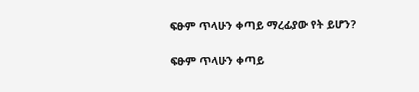ፍፁም ጥላሁን ቀጣይ ማረፊያው የት ይሆን?

ፍፁም ጥላሁን ቀጣይ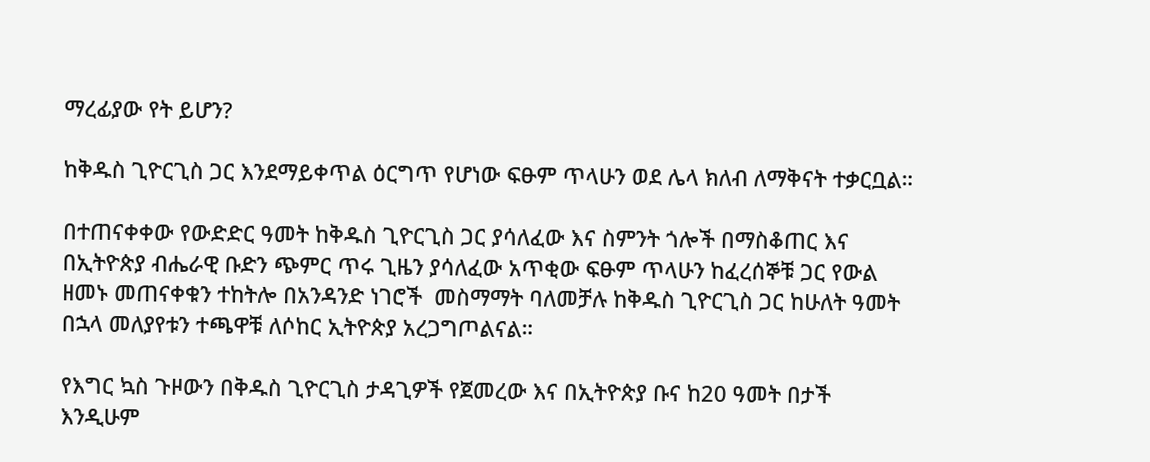ማረፊያው የት ይሆን?

ከቅዱስ ጊዮርጊስ ጋር እንደማይቀጥል ዕርግጥ የሆነው ፍፁም ጥላሁን ወደ ሌላ ክለብ ለማቅናት ተቃርቧል።

በተጠናቀቀው የውድድር ዓመት ከቅዱስ ጊዮርጊስ ጋር ያሳለፈው እና ስምንት ጎሎች በማስቆጠር እና በኢትዮጵያ ብሔራዊ ቡድን ጭምር ጥሩ ጊዜን ያሳለፈው አጥቂው ፍፁም ጥላሁን ከፈረሰኞቹ ጋር የውል ዘመኑ መጠናቀቁን ተከትሎ በአንዳንድ ነገሮች  መስማማት ባለመቻሉ ከቅዱስ ጊዮርጊስ ጋር ከሁለት ዓመት በኋላ መለያየቱን ተጫዋቹ ለሶከር ኢትዮጵያ አረጋግጦልናል።

የእግር ኳስ ጉዞውን በቅዱስ ጊዮርጊስ ታዳጊዎች የጀመረው እና በኢትዮጵያ ቡና ከ20 ዓመት በታች እንዲሁም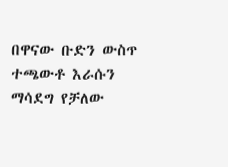በዋናው ቡድን ውስጥ ተጫውቶ እራሱን ማሳደግ የቻለው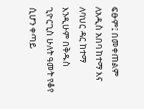ፍፁም፤ በመቀጠልም ለአዲስ አበባ ከተማ እና ለባህር ዳር ከተማ እንዲሁም በቅዱስ ጊዮርጊስ ሁለት ዓመት የቆየ ሲሆን ቀጣይ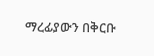ማረፊያውን በቅርቡ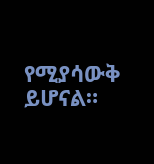የሚያሳውቅ ይሆናል።